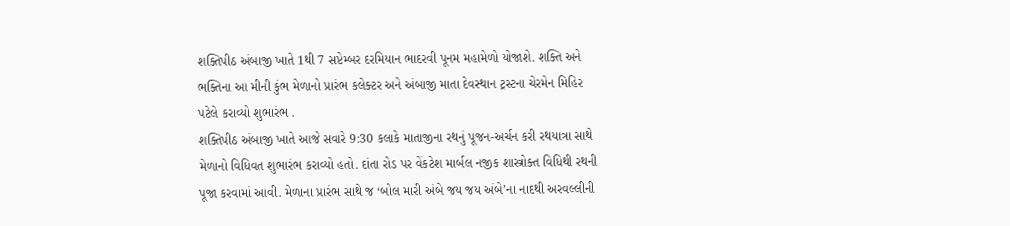શક્તિપીઠ અંબાજી ખાતે 1થી 7 સપ્ટેમ્બર દરમિયાન ભાદરવી પૂનમ મહામેળો યોજાશે. શક્તિ અને ભક્તિના આ મીની કુંભ મેળાનો પ્રારંભ કલેક્ટર અને અંબાજી માતા દેવસ્થાન ટ્રસ્ટના ચેરમેન મિહિર પટેલે કરાવ્યો શુભારંભ .
શક્તિપીઠ અંબાજી ખાતે આજે સવારે 9:30 કલાકે માતાજીના રથનું પૂજન-અર્ચન કરી રથયાત્રા સાથે મેળાનો વિધિવત શુભારંભ કરાવ્યો હતો. દાંતા રોડ પર વેંકટેશ માર્બલ નજીક શાસ્ત્રોક્ત વિધિથી રથની પૂજા કરવામાં આવી. મેળાના પ્રારંભ સાથે જ ‘બોલ મારી અંબે જય જય અંબે’ના નાદથી અરવલ્લીની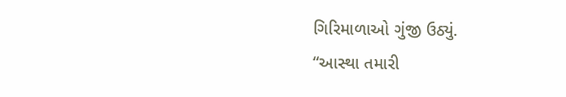ગિરિમાળાઓ ગુંજી ઉઠ્યું.
“આસ્થા તમારી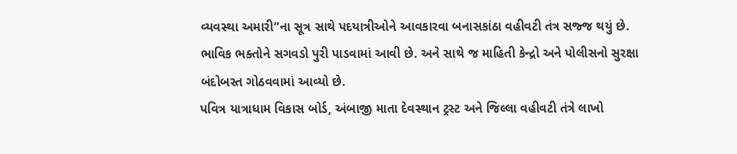વ્યવસ્થા અમારી”ના સૂત્ર સાથે પદયાત્રીઓને આવકારવા બનાસકાંઠા વહીવટી તંત્ર સજ્જ થયું છે. ભાવિક ભક્તોને સગવડો પુરી પાડવામાં આવી છે. અને સાથે જ માહિતી કેન્દ્રો અને પોલીસનો સુરક્ષા બંદોબસ્ત ગોઠવવામાં આવ્યો છે.
પવિત્ર યાત્રાધામ વિકાસ બોર્ડ, અંબાજી માતા દેવસ્થાન ટ્રસ્ટ અને જિલ્લા વહીવટી તંત્રે લાખો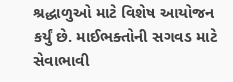શ્રદ્ધાળુઓ માટે વિશેષ આયોજન કર્યું છે. માઈભક્તોની સગવડ માટે સેવાભાવી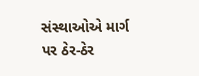સંસ્થાઓએ માર્ગ પર ઠેર-ઠેર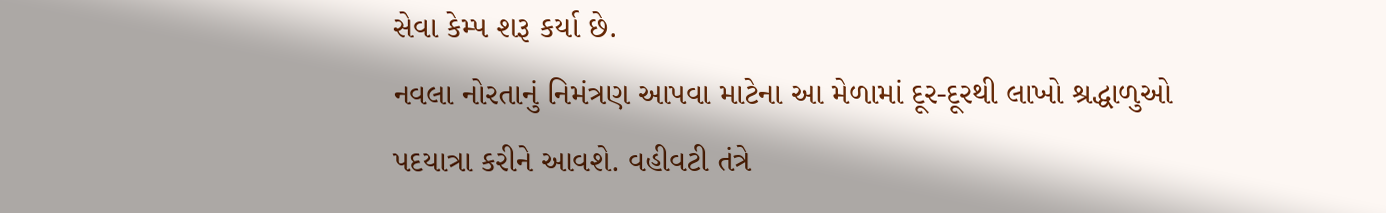સેવા કેમ્પ શરૂ કર્યા છે.
નવલા નોરતાનું નિમંત્રણ આપવા માટેના આ મેળામાં દૂર-દૂરથી લાખો શ્રદ્ધાળુઓ પદયાત્રા કરીને આવશે. વહીવટી તંત્રે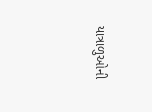યાત્રાળુઓની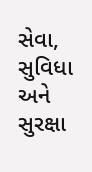સેવા, સુવિધા અને સુરક્ષા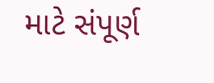માટે સંપૂર્ણ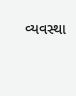વ્યવસ્થા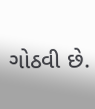ગોઠવી છે.